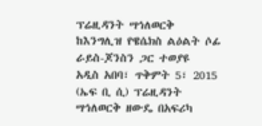ፕሬዚዳንት ሣኅለወርቅ ከእንግሊዝ የዌሴክስ ልዕልት ሶፊ ራይስ-ጆንስን ጋር ተወያዩ
አዲስ አበባ፣ ጥቅምት 5፣ 2015 (ኤፍ ቢ ሲ) ፕሬዚዳንት ሣኅለወርቅ ዘውዴ በአፍሪካ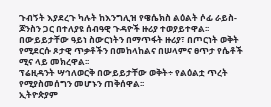ጉብኝት እያደረጉ ካሉት ከእንግሊዝ የዌሴክስ ልዕልት ሶፊ ራይስ-ጆንስን ጋር በተለያዩ ሰብዓዊ ጉዳዮች ዙሪያ ተወያይተዋል፡፡
በውይይታቸው ዓይነ ስውርነትን በማጥፋት ዙሪያ፣ በጦርነት ወቅት የሚደርሱ ጾታዊ ጥቃቶችን በመከላከልና በሠላምና ፀጥታ የሴቶች ሚና ላይ መክረዋል፡፡
ፕሬዚዳንት ሣኅለወርቅ በውይይታቸው ወቅት÷ የልዕልቷ ጥረት የሚያስመሰግን መሆኑን ጠቅሰዋል፡፡
ኢትዮጵያም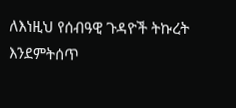ለእነዚህ የሰብዓዊ ጉዳዮች ትኩረት እንደምትሰጥ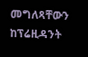መግለጻቸውን ከፕሬዚዳንት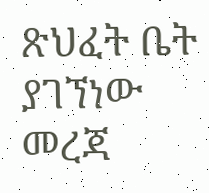ጽህፈት ቤት ያገኘነው መረጃ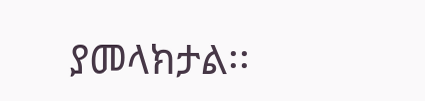ያመላክታል፡፡